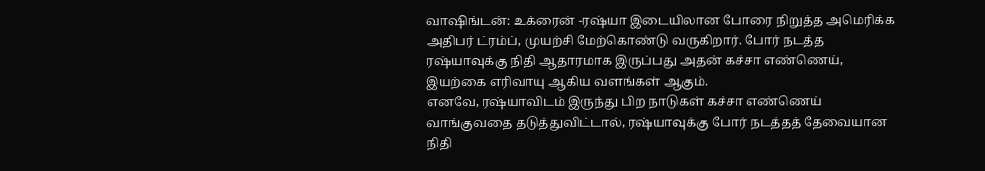வாஷிங்டன்: உக்ரைன் -ரஷ்யா இடையிலான போரை நிறுத்த அமெரிக்க அதிபர் ட்ரம்ப், முயற்சி மேற்கொண்டு வருகிறார். போர் நடத்த ரஷ்யாவுக்கு நிதி ஆதாரமாக இருப்பது அதன் கச்சா எண்ணெய், இயற்கை எரிவாயு ஆகிய வளங்கள் ஆகும்.
எனவே, ரஷ்யாவிடம் இருந்து பிற நாடுகள் கச்சா எண்ணெய் வாங்குவதை தடுத்துவிட்டால், ரஷ்யாவுக்கு போர் நடத்தத் தேவையான நிதி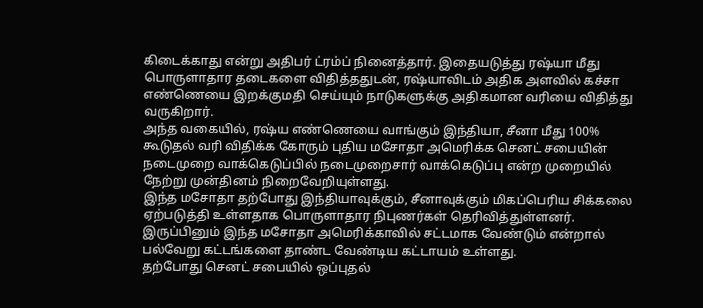கிடைக்காது என்று அதிபர் ட்ரம்ப் நினைத்தார். இதையடுத்து ரஷ்யா மீது பொருளாதார தடைகளை விதித்ததுடன், ரஷ்யாவிடம் அதிக அளவில் கச்சா எண்ணெயை இறக்குமதி செய்யும் நாடுகளுக்கு அதிகமான வரியை விதித்து வருகிறார்.
அந்த வகையில், ரஷ்ய எண்ணெயை வாங்கும் இந்தியா, சீனா மீது 100% கூடுதல் வரி விதிக்க கோரும் புதிய மசோதா அமெரிக்க செனட் சபையின் நடைமுறை வாக்கெடுப்பில் நடைமுறைசார் வாக்கெடுப்பு என்ற முறையில் நேற்று முன்தினம் நிறைவேறியுள்ளது.
இந்த மசோதா தற்போது இந்தியாவுக்கும், சீனாவுக்கும் மிகப்பெரிய சிக்கலை ஏற்படுத்தி உள்ளதாக பொருளாதார நிபுணர்கள் தெரிவித்துள்ளனர். இருப்பினும் இந்த மசோதா அமெரிக்காவில் சட்டமாக வேண்டும் என்றால் பல்வேறு கட்டங்களை தாண்ட வேண்டிய கட்டாயம் உள்ளது.
தற்போது செனட் சபையில் ஒப்புதல்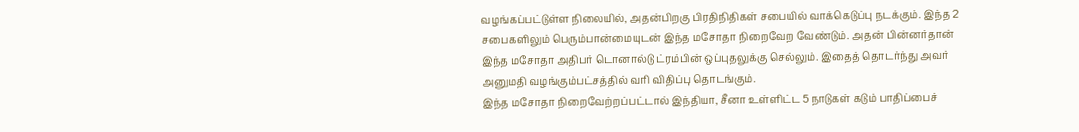வழங்கப்பட்டுள்ள நிலையில், அதன்பிறகு பிரதிநிதிகள் சபையில் வாக்கெடுப்பு நடக்கும். இந்த 2 சபைகளிலும் பெரும்பான்மையுடன் இந்த மசோதா நிறைவேற வேண்டும். அதன் பின்னர்தான் இந்த மசோதா அதிபர் டொனால்டு ட்ரம்பின் ஒப்புதலுக்கு செல்லும். இதைத் தொடர்ந்து அவர் அனுமதி வழங்கும்பட்சத்தில் வரி விதிப்பு தொடங்கும்.
இந்த மசோதா நிறைவேற்றப்பட்டால் இந்தியா, சீனா உள்ளிட்ட 5 நாடுகள் கடும் பாதிப்பைச்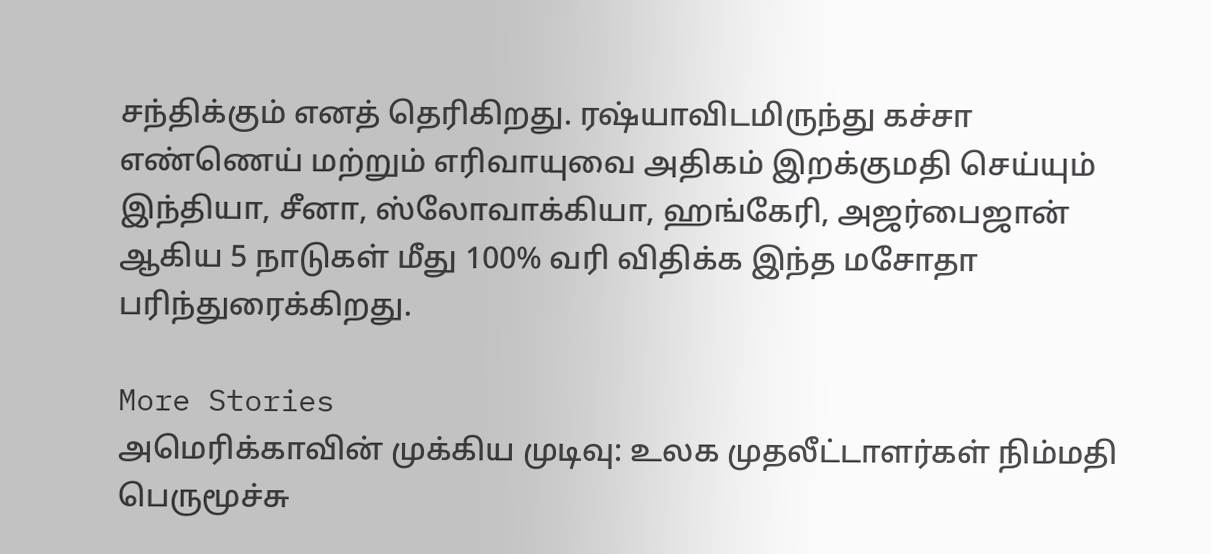சந்திக்கும் எனத் தெரிகிறது. ரஷ்யாவிடமிருந்து கச்சா எண்ணெய் மற்றும் எரிவாயுவை அதிகம் இறக்குமதி செய்யும் இந்தியா, சீனா, ஸ்லோவாக்கியா, ஹங்கேரி, அஜர்பைஜான் ஆகிய 5 நாடுகள் மீது 100% வரி விதிக்க இந்த மசோதா பரிந்துரைக்கிறது.

More Stories
அமெரிக்காவின் முக்கிய முடிவு: உலக முதலீட்டாளர்கள் நிம்மதி பெருமூச்சு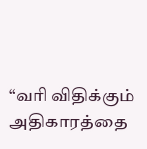“வரி விதிக்கும் அதிகாரத்தை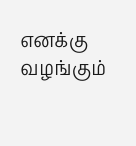எனக்கு வழங்கும்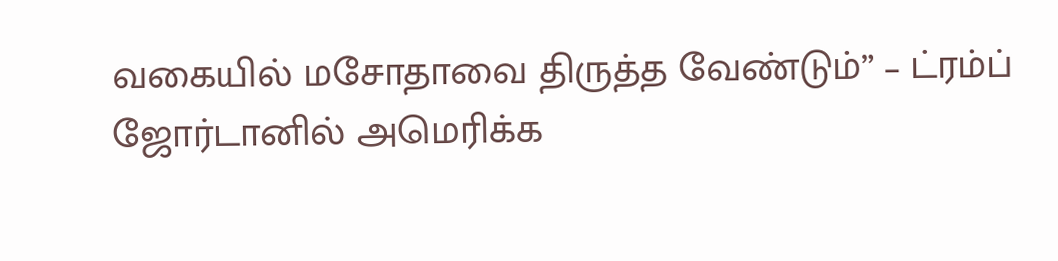வகையில் மசோதாவை திருத்த வேண்டும்” – ட்ரம்ப்
ஜோர்டானில் அமெரிக்க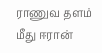ராணுவ தளம் மீது ஈரான்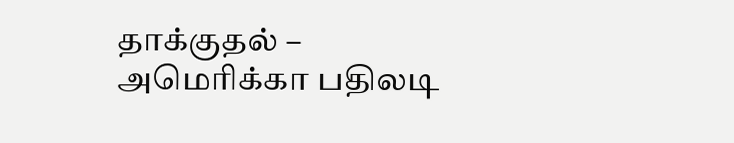தாக்குதல் – அமெரிக்கா பதிலடி